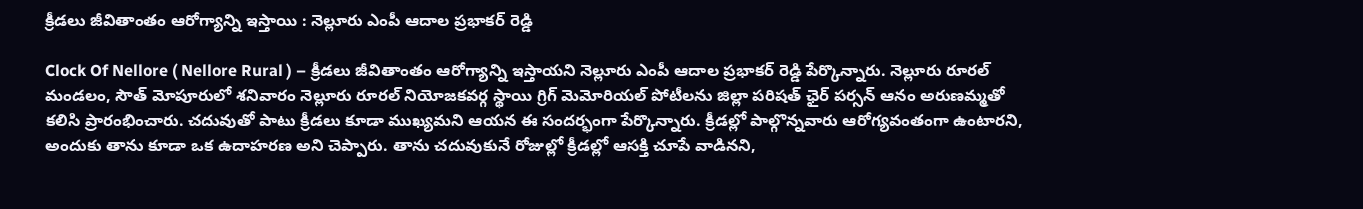క్రీడలు జీవితాంతం ఆరోగ్యాన్ని ఇస్తాయి : నెల్లూరు ఎంపీ ఆదాల ప్రభాకర్ రెడ్డి

Clock Of Nellore ( Nellore Rural ) – క్రీడలు జీవితాంతం ఆరోగ్యాన్ని ఇస్తాయని నెల్లూరు ఎంపీ ఆదాల ప్రభాకర్ రెడ్డి పేర్కొన్నారు. నెల్లూరు రూరల్ మండలం, సౌత్ మోపూరులో శనివారం నెల్లూరు రూరల్ నియోజకవర్గ స్థాయి గ్రిగ్ మెమోరియల్ పోటీలను జిల్లా పరిషత్ ఛైర్ పర్సన్ ఆనం అరుణమ్మతో కలిసి ప్రారంభించారు. చదువుతో పాటు క్రీడలు కూడా ముఖ్యమని ఆయన ఈ సందర్భంగా పేర్కొన్నారు. క్రీడల్లో పాల్గొన్నవారు ఆరోగ్యవంతంగా ఉంటారని, అందుకు తాను కూడా ఒక ఉదాహరణ అని చెప్పారు. తాను చదువుకునే రోజుల్లో క్రీడల్లో ఆసక్తి చూపే వాడినని,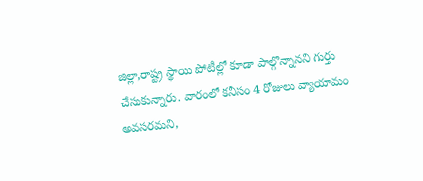జిల్లా,రాష్ట్ర స్థాయి పోటీల్లో కూడా పాల్గొన్నానని గుర్తు చేసుకున్నారు. వారంలో కనీసం 4 రోజులు వ్యాయామం అవసరమని,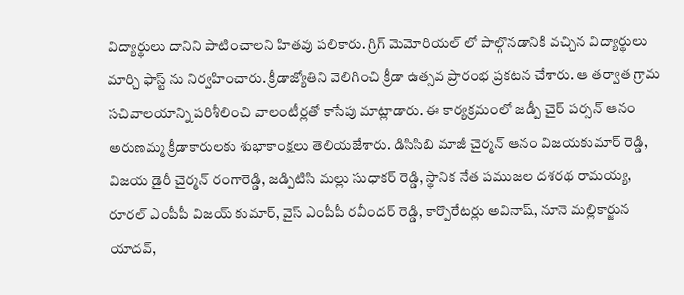విద్యార్థులు దానిని పాటించాలని హితవు పలికారు. గ్రిగ్ మెమోరియల్ లో పాల్గొనడానికి వచ్చిన విద్యార్థులు మార్చి ఫాస్ట్ ను నిర్వహించారు. క్రీడాజ్యోతిని వెలిగించి క్రీడా ఉత్సవ ప్రారంభ ప్రకటన చేశారు. ఆ తర్వాత గ్రామ సచివాలయాన్ని పరిశీలించి వాలంటీర్లతో కాసేపు మాట్లాడారు. ఈ కార్యక్రమంలో జడ్పీ చైర్ పర్సన్ ఆనం అరుణమ్మ క్రీడాకారులకు శుభాకాంక్షలు తెలియజేశారు. డిసిసిబి మాజీ చైర్మన్ ఆనం విజయకుమార్ రెడ్డి, విజయ డైరీ చైర్మన్ రంగారెడ్డి, జడ్పిటిసి మల్లు సుధాకర్ రెడ్డి, స్థానిక నేత పముజల దశరథ రామయ్య, రూరల్ ఎంపీపీ విజయ్ కుమార్, వైస్ ఎంపీపీ రవీందర్ రెడ్డి, కార్పొరేటర్లు అవినాష్, నూనె మల్లికార్జున యాదవ్,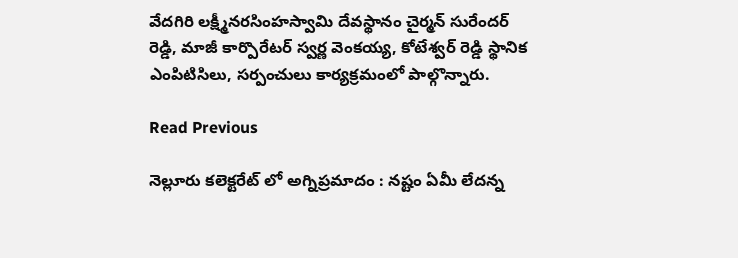వేదగిరి లక్ష్మీనరసింహస్వామి దేవస్థానం చైర్మన్ సురేందర్ రెడ్డి, మాజీ కార్పొరేటర్ స్వర్ణ వెంకయ్య, కోటేశ్వర్ రెడ్డి స్థానిక ఎంపిటిసిలు, సర్పంచులు కార్యక్రమంలో పాల్గొన్నారు.

Read Previous

నెల్లూరు కలెక్టరేట్ లో అగ్నిప్రమాదం : నష్టం ఏమీ లేదన్న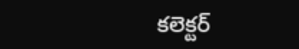కలెక్టర్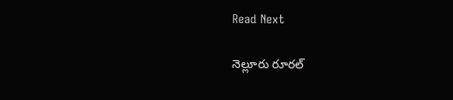Read Next

నెల్లూరు రూరల్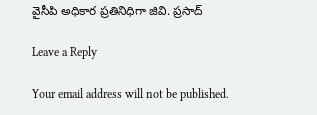వైసీపి అధికార ప్రతినిధిగా జివి. ప్రసాద్

Leave a Reply

Your email address will not be published.